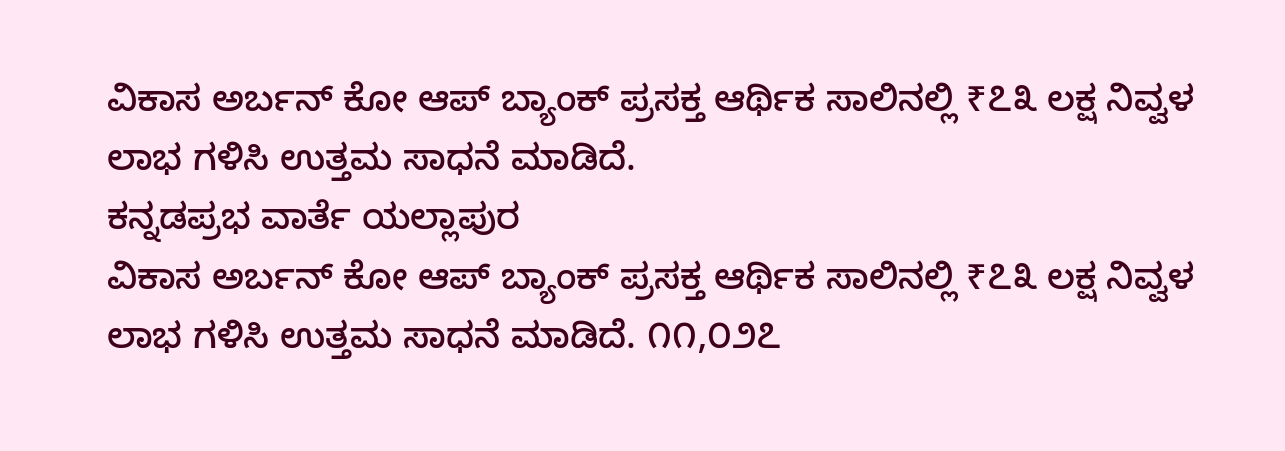ವಿಕಾಸ ಅರ್ಬನ್ ಕೋ ಆಪ್ ಬ್ಯಾಂಕ್ ಪ್ರಸಕ್ತ ಆರ್ಥಿಕ ಸಾಲಿನಲ್ಲಿ ₹೭೩ ಲಕ್ಷ ನಿವ್ವಳ ಲಾಭ ಗಳಿಸಿ ಉತ್ತಮ ಸಾಧನೆ ಮಾಡಿದೆ.
ಕನ್ನಡಪ್ರಭ ವಾರ್ತೆ ಯಲ್ಲಾಪುರ
ವಿಕಾಸ ಅರ್ಬನ್ ಕೋ ಆಪ್ ಬ್ಯಾಂಕ್ ಪ್ರಸಕ್ತ ಆರ್ಥಿಕ ಸಾಲಿನಲ್ಲಿ ₹೭೩ ಲಕ್ಷ ನಿವ್ವಳ ಲಾಭ ಗಳಿಸಿ ಉತ್ತಮ ಸಾಧನೆ ಮಾಡಿದೆ. ೧೧,೦೨೭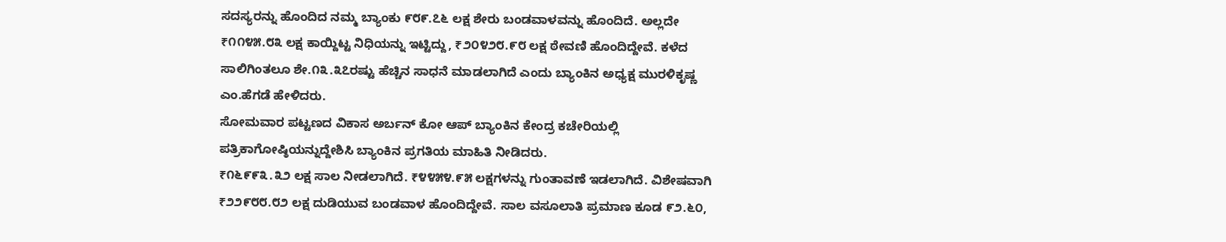ಸದಸ್ಯರನ್ನು ಹೊಂದಿದ ನಮ್ಮ ಬ್ಯಾಂಕು ೯೮೯.೭೬ ಲಕ್ಷ ಶೇರು ಬಂಡವಾಳವನ್ನು ಹೊಂದಿದೆ. ಅಲ್ಲದೇ ₹೧೧೪೫.೮೩ ಲಕ್ಷ ಕಾಯ್ದಿಟ್ಟ ನಿಧಿಯನ್ನು ಇಟ್ಟಿದ್ದು, ₹೨೦೪೨೮.೯೮ ಲಕ್ಷ ಠೇವಣಿ ಹೊಂದಿದ್ದೇವೆ. ಕಳೆದ ಸಾಲಿಗಿಂತಲೂ ಶೇ.೧೩.೩೭ರಷ್ಟು ಹೆಚ್ಚಿನ ಸಾಧನೆ ಮಾಡಲಾಗಿದೆ ಎಂದು ಬ್ಯಾಂಕಿನ ಅಧ್ಯಕ್ಷ ಮುರಳಿಕೃಷ್ಣ ಎಂ.ಹೆಗಡೆ ಹೇಳಿದರು.
ಸೋಮವಾರ ಪಟ್ಟಣದ ವಿಕಾಸ ಅರ್ಬನ್ ಕೋ ಆಪ್ ಬ್ಯಾಂಕಿನ ಕೇಂದ್ರ ಕಚೇರಿಯಲ್ಲಿ ಪತ್ರಿಕಾಗೋಷ್ಠಿಯನ್ನುದ್ದೇಶಿಸಿ ಬ್ಯಾಂಕಿನ ಪ್ರಗತಿಯ ಮಾಹಿತಿ ನೀಡಿದರು.
₹೧೬೯೯೩.೩೨ ಲಕ್ಷ ಸಾಲ ನೀಡಲಾಗಿದೆ. ₹೪೪೫೪.೯೫ ಲಕ್ಷಗಳನ್ನು ಗುಂತಾವಣೆ ಇಡಲಾಗಿದೆ. ವಿಶೇಷವಾಗಿ ₹೨೨೯೮೮.೮೨ ಲಕ್ಷ ದುಡಿಯುವ ಬಂಡವಾಳ ಹೊಂದಿದ್ದೇವೆ. ಸಾಲ ವಸೂಲಾತಿ ಪ್ರಮಾಣ ಕೂಡ ೯೨.೬೦,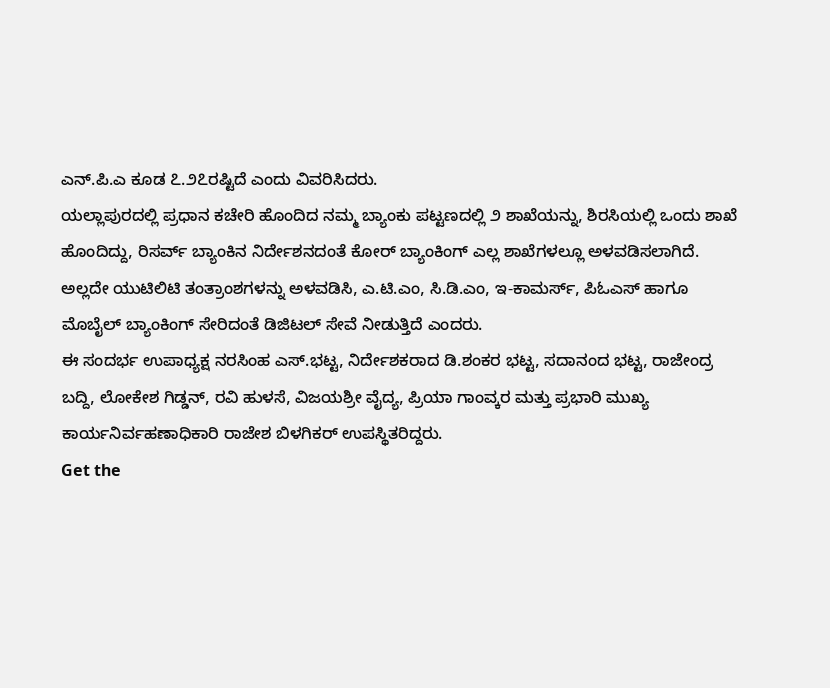ಎನ್.ಪಿ.ಎ ಕೂಡ ೭.೨೭ರಷ್ಟಿದೆ ಎಂದು ವಿವರಿಸಿದರು.
ಯಲ್ಲಾಪುರದಲ್ಲಿ ಪ್ರಧಾನ ಕಚೇರಿ ಹೊಂದಿದ ನಮ್ಮ ಬ್ಯಾಂಕು ಪಟ್ಟಣದಲ್ಲಿ ೨ ಶಾಖೆಯನ್ನು, ಶಿರಸಿಯಲ್ಲಿ ಒಂದು ಶಾಖೆ ಹೊಂದಿದ್ದು, ರಿಸರ್ವ್ ಬ್ಯಾಂಕಿನ ನಿರ್ದೇಶನದಂತೆ ಕೋರ್ ಬ್ಯಾಂಕಿಂಗ್ ಎಲ್ಲ ಶಾಖೆಗಳಲ್ಲೂ ಅಳವಡಿಸಲಾಗಿದೆ. ಅಲ್ಲದೇ ಯುಟಿಲಿಟಿ ತಂತ್ರಾಂಶಗಳನ್ನು ಅಳವಡಿಸಿ, ಎ.ಟಿ.ಎಂ, ಸಿ.ಡಿ.ಎಂ, ಇ-ಕಾಮರ್ಸ್, ಪಿಓಎಸ್ ಹಾಗೂ ಮೊಬೈಲ್ ಬ್ಯಾಂಕಿಂಗ್ ಸೇರಿದಂತೆ ಡಿಜಿಟಲ್ ಸೇವೆ ನೀಡುತ್ತಿದೆ ಎಂದರು.
ಈ ಸಂದರ್ಭ ಉಪಾಧ್ಯಕ್ಷ ನರಸಿಂಹ ಎಸ್.ಭಟ್ಟ, ನಿರ್ದೇಶಕರಾದ ಡಿ.ಶಂಕರ ಭಟ್ಟ, ಸದಾನಂದ ಭಟ್ಟ, ರಾಜೇಂದ್ರ ಬದ್ದಿ, ಲೋಕೇಶ ಗಿಡ್ಡನ್, ರವಿ ಹುಳಸೆ, ವಿಜಯಶ್ರೀ ವೈದ್ಯ, ಪ್ರಿಯಾ ಗಾಂವ್ಕರ ಮತ್ತು ಪ್ರಭಾರಿ ಮುಖ್ಯ ಕಾರ್ಯನಿರ್ವಹಣಾಧಿಕಾರಿ ರಾಜೇಶ ಬಿಳಗಿಕರ್ ಉಪಸ್ಥಿತರಿದ್ದರು.
Get the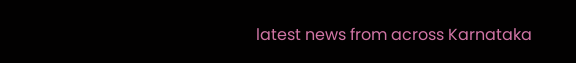latest news from across Karnataka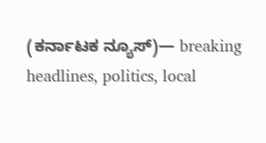(ಕರ್ನಾಟಕ ನ್ಯೂಸ್)— breaking headlines, politics, local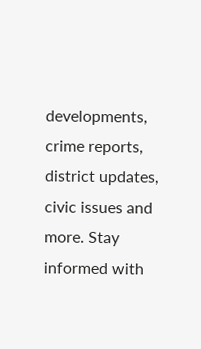developments, crime reports, district updates, civic issues and more. Stay informed with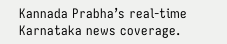Kannada Prabha’s real‑time Karnataka news coverage.